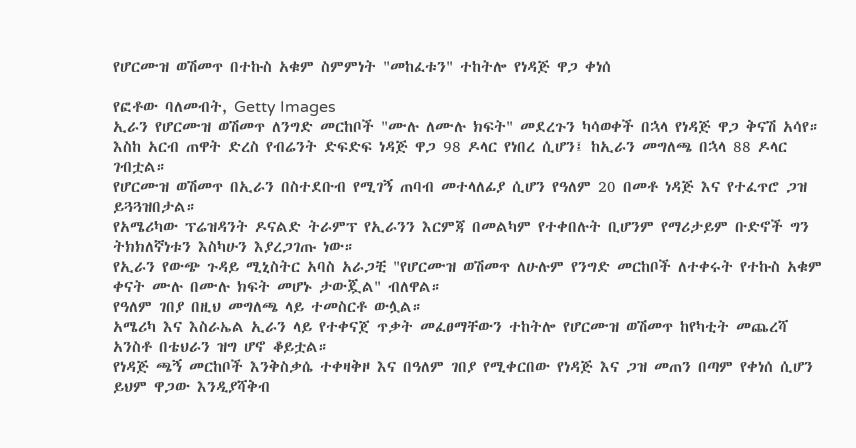የሆርሙዝ ወሽመጥ በተኩስ አቁም ስምምነት "መከፈቱን" ተከትሎ የነዳጅ ዋጋ ቀነሰ

የፎቶው ባለመብት, Getty Images
ኢራን የሆርሙዝ ወሽመጥ ለንግድ መርከቦች "ሙሉ ለሙሉ ክፍት" መደረጉን ካሳወቀች በኋላ የነዳጅ ዋጋ ቅናሽ አሳየ።
እስከ አርብ ጠዋት ድረስ የብሬንት ድፍድፍ ነዳጅ ዋጋ 98 ዶላር የነበረ ሲሆን፤ ከኢራን መግለጫ በኋላ 88 ዶላር ገብቷል።
የሆርሙዝ ወሽመጥ በኢራን በስተደቡብ የሚገኝ ጠባብ መተላለፊያ ሲሆን የዓለም 20 በመቶ ነዳጅ እና የተፈጥሮ ጋዝ ይጓጓዝበታል።
የአሜሪካው ፕሬዝዳንት ዶናልድ ትራምፕ የኢራንን እርምጃ በመልካም የተቀበሉት ቢሆንም የማሪታይም ቡድኖች ግን ትክክለኛነቱን እስካሁን እያረጋገጡ ነው።
የኢራን የውጭ ጉዳይ ሚኒስትር አባስ አራጋቺ "የሆርሙዝ ወሽመጥ ለሁሉም የንግድ መርከቦች ለተቀሩት የተኩስ አቁም ቀናት ሙሉ በሙሉ ክፍት መሆኑ ታውጇል" ብለዋል።
የዓለም ገበያ በዚህ መግለጫ ላይ ተመስርቶ ውሏል።
አሜሪካ እና እስራኤል ኢራን ላይ የተቀናጀ ጥቃት መፈፀማቸውን ተከትሎ የሆርሙዝ ወሽመጥ ከየካቲት መጨረሻ አንስቶ በቴህራን ዝግ ሆኖ ቆይቷል።
የነዳጅ ጫኝ መርከቦች እንቅስቃሴ ተቀዛቅዞ እና በዓለም ገበያ የሚቀርበው የነዳጅ እና ጋዝ መጠን በጣም የቀነሰ ሲሆን ይህም ዋጋው እንዲያሻቅብ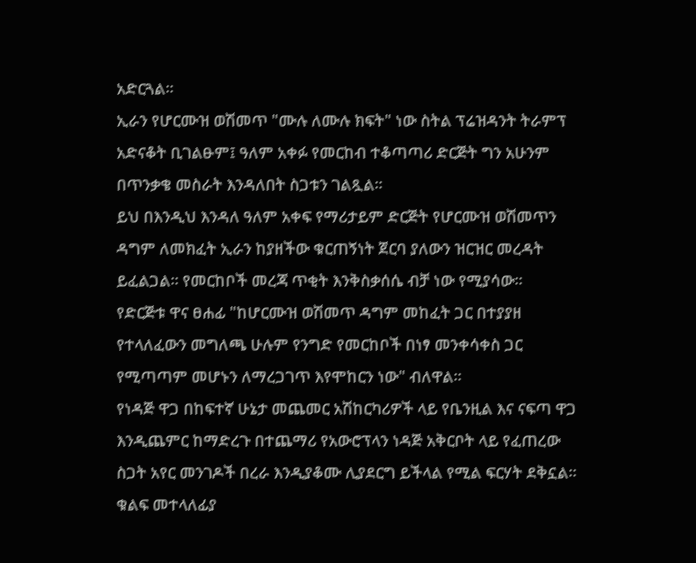አድርጓል።
ኢራን የሆርሙዝ ወሽመጥ "ሙሉ ለሙሉ ክፍት" ነው ስትል ፕሬዝዳንት ትራምፕ አድናቆት ቢገልፁም፤ ዓለም አቀፉ የመርከብ ተቆጣጣሪ ድርጅት ግን አሁንም በጥንቃቄ መስራት እንዳለበት ስጋቱን ገልጿል።
ይህ በእንዲህ እንዳለ ዓለም አቀፍ የማሪታይም ድርጅት የሆርሙዝ ወሽመጥን ዳግም ለመክፈት ኢራን ከያዘችው ቁርጠኝነት ጀርባ ያለውን ዝርዝር መረዳት ይፈልጋል። የመርከቦች መረጃ ጥቂት እንቅስቃሰሴ ብቻ ነው የሚያሳው።
የድርጅቱ ዋና ፀሐፊ "ከሆርሙዝ ወሽመጥ ዳግም መከፈት ጋር በተያያዘ የተላለፈውን መግለጫ ሁሉም የንግድ የመርከቦች በነፃ መንቀሳቀስ ጋር የሚጣጣም መሆኑን ለማረጋገጥ እየሞከርን ነው" ብለዋል።
የነዳጅ ዋጋ በከፍተኛ ሁኔታ መጨመር አሽከርካሪዎች ላይ የቤንዚል እና ናፍጣ ዋጋ እንዲጨምር ከማድረጉ በተጨማሪ የአውሮፕላን ነዳጅ አቅርቦት ላይ የፈጠረው ስጋት አየር መንገዶች በረራ እንዲያቆሙ ሊያደርግ ይችላል የሚል ፍርሃት ደቅኗል።
ቁልፍ መተላለፊያ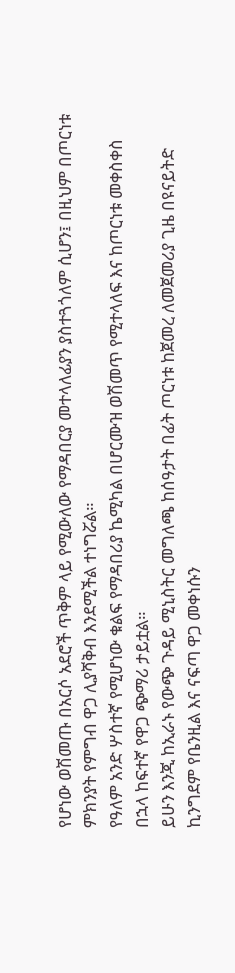የሆነው ወሽመጡ በአርሶ አደሮች ጥቅም ላይ የሚውለው የማዳበርያ መተላለፊያን ያስተጓጎለም ሲሆን፤ በዚህም በጦርነቱ ምክንያት የምግብ ዋጋ ሊያሻቅብ እንደሚችል ተነግሯል።
የዓለም አንድ ሦስተኛ የሚሆነው ቁልፍ የማዳበሪያ ኬሚካል በሆርሙዝ ወሽመጥ የሚተላለፍ እና ከጦርነቱ መቀስቀስ በኋላ ከፍተኛ የዋጋ ጭማሪ ታይቷል።
ይሁን እንጂ ከኢራኑ የውጭ ጉዳይ ሚኒስትር መግለጫ ከሰዓታት በፊት ጦርነቱ ከጀመረ ለመጀመሪያ ጊዜ በዩናይትድ ኪንግደም የቤንዚል እና ናፍጣ ዋጋ መቀነሱን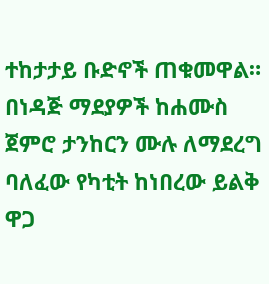ተከታታይ ቡድኖች ጠቁመዋል።
በነዳጅ ማደያዎች ከሐሙስ ጀምሮ ታንከርን ሙሉ ለማደረግ ባለፈው የካቲት ከነበረው ይልቅ ዋጋ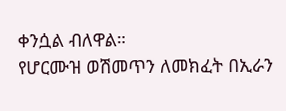ቀንሷል ብለዋል።
የሆርሙዝ ወሽመጥን ለመክፈት በኢራን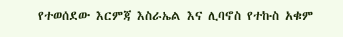የተወሰደው እርምጃ እስራኤል እና ሊባኖስ የተኩስ አቁም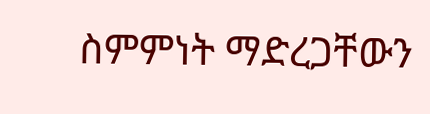ስምምነት ማድረጋቸውን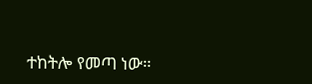ተከትሎ የመጣ ነው።